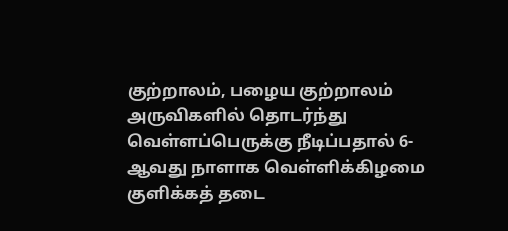குற்றாலம், பழைய குற்றாலம் அருவிகளில் தொடர்ந்து வெள்ளப்பெருக்கு நீடிப்பதால் 6-ஆவது நாளாக வெள்ளிக்கிழமை குளிக்கத் தடை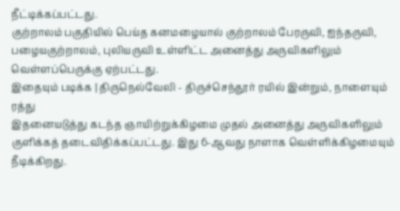நீட்டிக்கப்பட்டது.
குற்றாலம் பகுதியில் பெய்த கனமழையால் குற்றாலம் பேரருவி, ஐந்தருவி, பழையகுற்றாலம், புலியருவி உள்ளிட்ட அனைத்து அருவிகளிலும் வெள்ளப்பெருக்கு ஏற்பட்டது.
இதையும் படிக்க | திருநெல்வேலி - திருச்செந்தூர் ரயில் இன்றும், நாளையும் ரத்து
இதனையடுத்து கடந்த ஞாயிற்றுக்கிழமை முதல் அனைத்து அருவிகளிலும் குளிக்கத் தடைவிதிக்கப்பட்டது. இது 6-ஆவது நாளாக வெள்ளிக்கிழமையும் நீடிக்கிறது.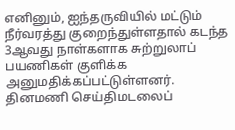எனினும், ஐந்தருவியில் மட்டும் நீர்வரத்து குறைந்துள்ளதால் கடந்த 3ஆவது நாள்களாக சுற்றுலாப் பயணிகள் குளிக்க அனுமதிக்கப்பட்டுள்ளனர்.
தினமணி செய்திமடலைப்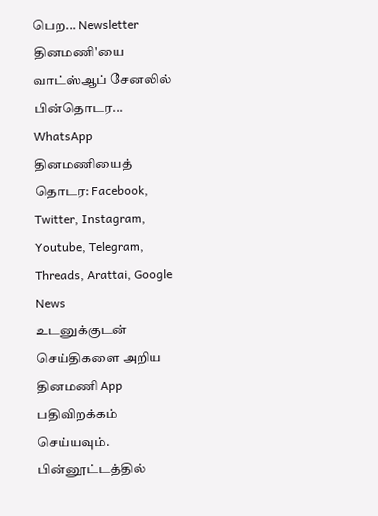பெற... Newsletter
தினமணி'யை வாட்ஸ்ஆப் சேனலில் பின்தொடர... WhatsApp
தினமணியைத் தொடர: Facebook, Twitter, Instagram, Youtube, Telegram, Threads, Arattai, Google News
உடனுக்குடன் செய்திகளை அறிய தினமணி App பதிவிறக்கம் செய்யவும்.
பின்னூட்டத்தில்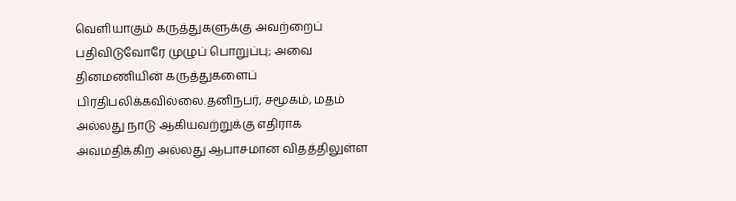வெளியாகும் கருத்துகளுக்கு அவற்றைப் பதிவிடுவோரே முழுப் பொறுப்பு; அவை தினமணியின் கருத்துகளைப் பிரதிபலிக்கவில்லை.தனிநபர், சமூகம், மதம் அல்லது நாடு ஆகியவற்றுக்கு எதிராக அவமதிக்கிற அல்லது ஆபாசமான விதத்திலுள்ள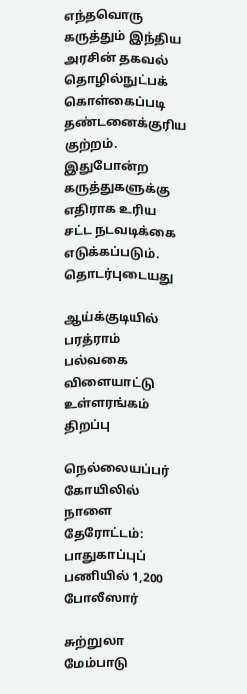எந்தவொரு கருத்தும் இந்திய அரசின் தகவல் தொழில்நுட்பக் கொள்கைப்படி தண்டனைக்குரிய குற்றம். இதுபோன்ற கருத்துகளுக்கு எதிராக உரிய சட்ட நடவடிக்கை எடுக்கப்படும்.
தொடர்புடையது

ஆய்க்குடியில் பரத்ராம் பல்வகை விளையாட்டு உள்ளரங்கம் திறப்பு

நெல்லையப்பர் கோயிலில் நாளை தேரோட்டம்: பாதுகாப்புப் பணியில் 1,200 போலீஸார்

சுற்றுலா மேம்பாடு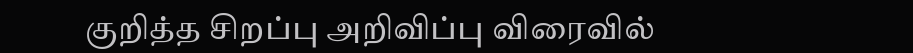குறித்த சிறப்பு அறிவிப்பு விரைவில்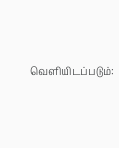வெளியிடப்படும்: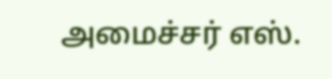அமைச்சர் எஸ்.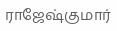ராஜேஷ்குமார்